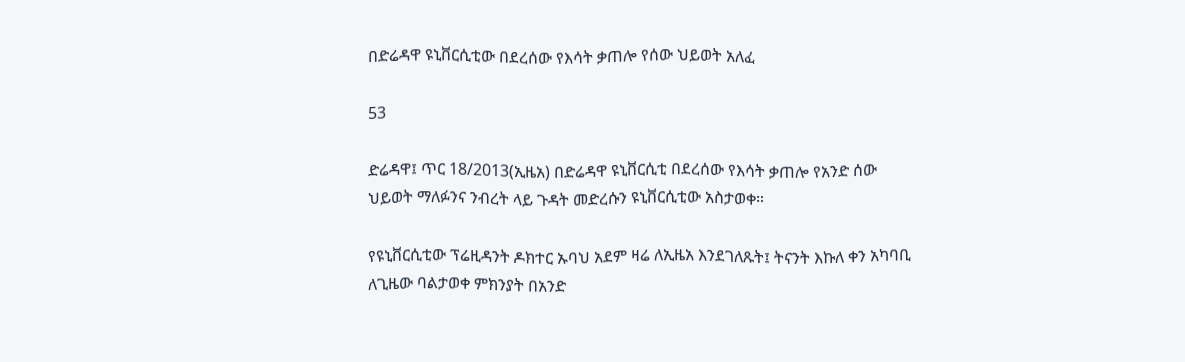በድሬዳዋ ዩኒቨርሲቲው በደረሰው የእሳት ቃጠሎ የሰው ህይወት አለፈ

53

ድሬዳዋ፤ ጥር 18/2013(ኢዜአ) በድሬዳዋ ዩኒቨርሲቲ በደረሰው የእሳት ቃጠሎ የአንድ ሰው ህይወት ማለፉንና ንብረት ላይ ጉዳት መድረሱን ዩኒቨርሲቲው አስታወቀ።

የዩኒቨርሲቲው ፕሬዚዳንት ዶክተር ኡባህ አደም ዛሬ ለኢዜአ እንደገለጹት፤ ትናንት እኩለ ቀን አካባቢ ለጊዜው ባልታወቀ ምክንያት በአንድ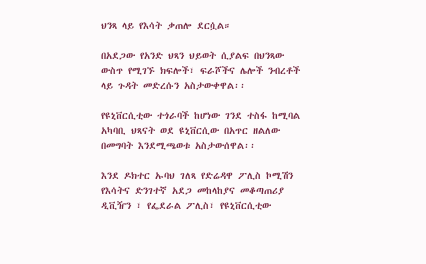ህንጻ ላይ የእሳት ቃጠሎ ደርሷል።

በአደጋው የአንድ ህጻን ህይወት ሲያልፍ በህንጻው ውስጥ የሚገኙ ክፍሎች፣ ፍራሾችና ሌሎች ንብረቶች ላይ ጉዳት መድረሱን አስታውቀዋል፡፡

የዩኒቨርሲቲው ተጎራባች ከሆነው ገንደ ተስፋ ከሚባል አካባቢ ህጻናት ወደ ዩኒቨርሲው በአጥር ዘልለው በመግባት እንደሚጫወቱ አስታውሰዋል፡፡

እንደ ዶክተር ኡባህ ገለጻ የድሬዳዋ ፖሊስ ኮሚሽን የእሳትና ድንገተኛ አደጋ መከላከያና መቆጣጠሪያ ዲቪዥን ፣ የፌደራል ፖሊስ፣ የዩኒቨርሲቲው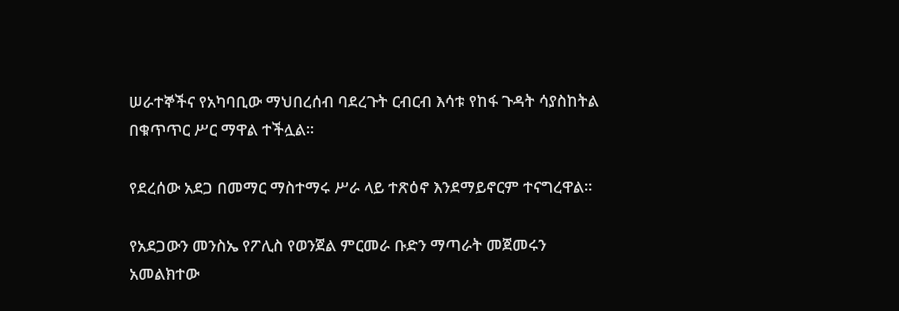ሠራተኞችና የአካባቢው ማህበረሰብ ባደረጉት ርብርብ እሳቱ የከፋ ጉዳት ሳያስከትል በቁጥጥር ሥር ማዋል ተችሏል፡፡

የደረሰው አደጋ በመማር ማስተማሩ ሥራ ላይ ተጽዕኖ እንደማይኖርም ተናግረዋል።

የአደጋውን መንስኤ የፖሊስ የወንጀል ምርመራ ቡድን ማጣራት መጀመሩን አመልክተው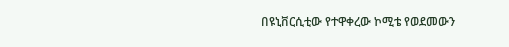በዩኒቨርሲቲው የተዋቀረው ኮሚቴ የወደመውን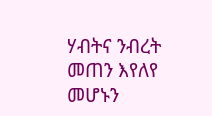ሃብትና ንብረት መጠን እየለየ መሆኑን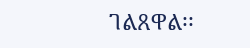ገልጸዋል፡፡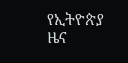የኢትዮጵያ ዜና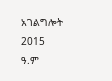አገልግሎት
2015
ዓ.ም